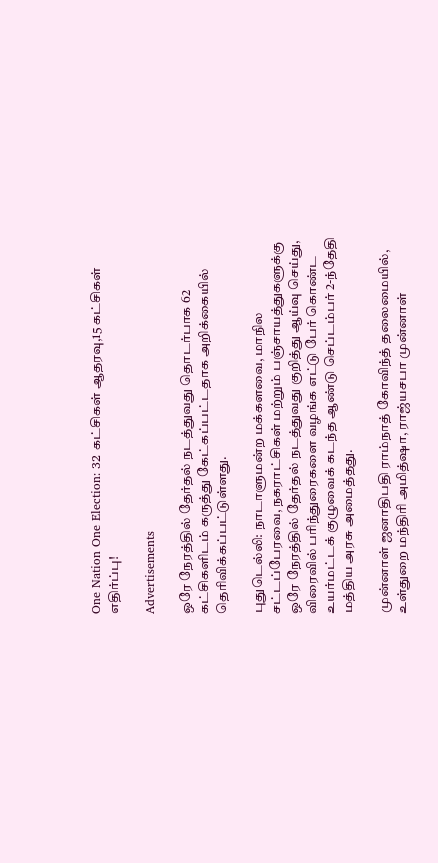One Nation One Election: 32 கட்சிகள் ஆதரவு,15 கட்சிகள் எதிர்ப்பு!

Advertisements

ஒரே நேரத்தில் தேர்தல் நடத்துவது தொடர்பாக 62 கட்சிகளிடம் கருத்து கேட்கப்பட்டதாக அறிக்கையில் தெரிவிக்கப்பட்டுள்ளது.

புதுடெல்லி: நாடாளுமன்ற மக்களவை, மாநில சட்டப்பேரவை, நகராட்சிகள் மற்றும் பஞ்சாயத்துகளுக்கு ஒரே நேரத்தில் தேர்தல் நடத்துவது குறித்து ஆய்வு செய்து, விரைவில் பரிந்துரைகளை வழங்க எட்டு பேர் கொண்ட உயர்மட்டக் குழுவைக் கடந்த ஆண்டு செப்டம்பர் 2-ந்தேதி மத்திய அரசு அமைத்தது.

முன்னாள் ஜனாதிபதி ராம்நாத் கோவிந்த் தலைமையில், உள்துறை மந்திரி அமித்ஷா, ராஜ்யசபா முன்னாள்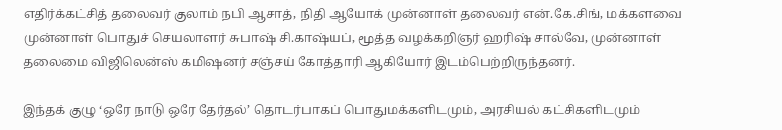எதிர்க்கட்சித் தலைவர் குலாம் நபி ஆசாத், நிதி ஆயோக் முன்னாள் தலைவர் என்.கே.சிங், மக்களவை முன்னாள் பொதுச் செயலாளர் சுபாஷ் சி.காஷ்யப், மூத்த வழக்கறிஞர் ஹரிஷ் சால்வே, முன்னாள் தலைமை விஜிலென்ஸ் கமிஷனர் சஞ்சய் கோத்தாரி ஆகியோர் இடம்பெற்றிருந்தனர்.

இந்தக் குழு ‘ஒரே நாடு ஒரே தேர்தல்’ தொடர்பாகப் பொதுமக்களிடமும், அரசியல் கட்சிகளிடமும்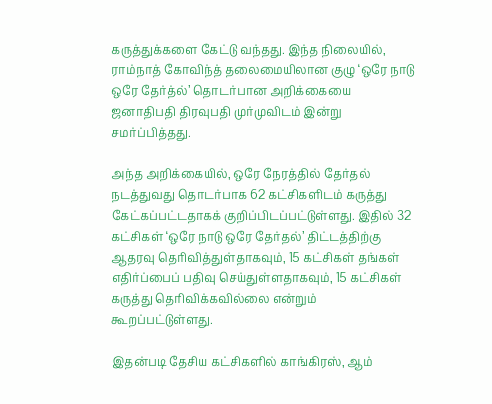கருத்துக்களை கேட்டு வந்தது. இந்த நிலையில், ராம்நாத் கோவிந்த் தலைமையிலான குழு ‘ஒரே நாடு ஒரே தேர்த்ல்’ தொடர்பான அறிக்கையை ஜனாதிபதி திரவுபதி முர்முவிடம் இன்று சமர்ப்பித்தது.

அந்த அறிக்கையில், ஒரே நேரத்தில் தேர்தல் நடத்துவது தொடர்பாக 62 கட்சிகளிடம் கருத்து கேட்கப்பட்டதாகக் குறிப்பிடப்பட்டுள்ளது. இதில் 32 கட்சிகள் ‘ஒரே நாடு ஒரே தேர்தல்’ திட்டத்திற்கு ஆதரவு தெரிவித்துள்தாகவும், 15 கட்சிகள் தங்கள் எதிர்ப்பைப் பதிவு செய்துள்ளதாகவும், 15 கட்சிகள் கருத்து தெரிவிக்கவில்லை என்றும் கூறப்பட்டுள்ளது.

இதன்படி தேசிய கட்சிகளில் காங்கிரஸ், ஆம்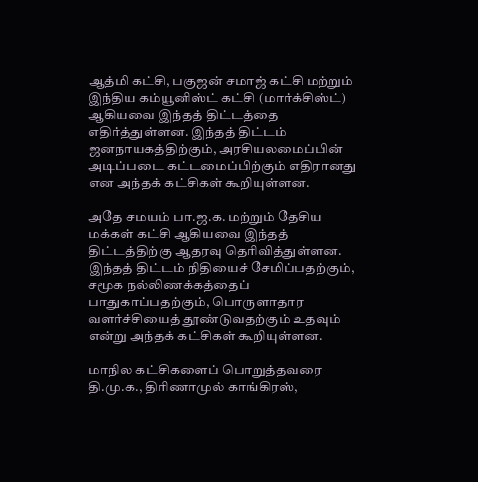ஆத்மி கட்சி, பகுஜன் சமாஜ் கட்சி மற்றும் இந்திய கம்யூனிஸ்ட் கட்சி (மார்க்சிஸ்ட்) ஆகியவை இந்தத் திட்டத்தை எதிர்த்துள்ளன. இந்தத் திட்டம் ஜனநாயகத்திற்கும், அரசியலமைப்பின் அடிப்படை கட்டமைப்பிற்கும் எதிரானது என அந்தக் கட்சிகள் கூறியுள்ளன.

அதே சமயம் பா.ஜ.க. மற்றும் தேசிய மக்கள் கட்சி ஆகியவை இந்தத் திட்டத்திற்கு ஆதரவு தெரிவித்துள்ளன. இந்தத் திட்டம் நிதியைச் சேமிப்பதற்கும், சமூக நல்லிணக்கத்தைப் பாதுகாப்பதற்கும், பொருளாதார வளர்ச்சியைத் தூண்டுவதற்கும் உதவும் என்று அந்தக் கட்சிகள் கூறியுள்ளன.

மாநில கட்சிகளைப் பொறுத்தவரை தி.மு.க., திரிணாமுல் காங்கிரஸ்,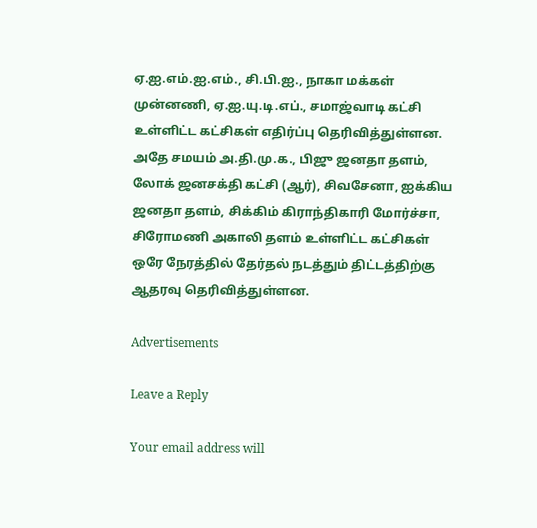ஏ.ஐ.எம்.ஐ.எம்., சி.பி.ஐ., நாகா மக்கள் முன்னணி, ஏ.ஐ.யு.டி.எப்., சமாஜ்வாடி கட்சி உள்ளிட்ட கட்சிகள் எதிர்ப்பு தெரிவித்துள்ளன. அதே சமயம் அ.தி.மு.க., பிஜு ஜனதா தளம், லோக் ஜனசக்தி கட்சி (ஆர்), சிவசேனா, ஐக்கிய ஜனதா தளம், சிக்கிம் கிராந்திகாரி மோர்ச்சா, சிரோமணி அகாலி தளம் உள்ளிட்ட கட்சிகள் ஒரே நேரத்தில் தேர்தல் நடத்தும் திட்டத்திற்கு ஆதரவு தெரிவித்துள்ளன.

Advertisements

Leave a Reply

Your email address will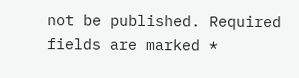not be published. Required fields are marked *